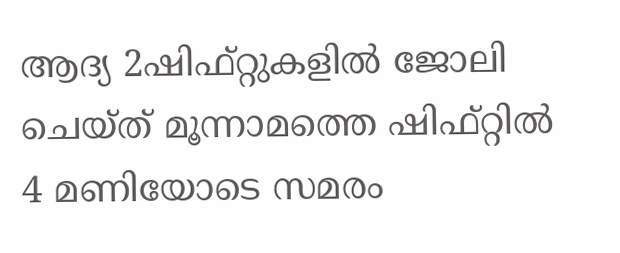ആദ്യ 2ഷിഫ്റ്റുകളിൽ ജോലി ചെയ്ത് മൂന്നാമത്തെ ഷിഫ്റ്റിൽ 4 മണിയോടെ സമരം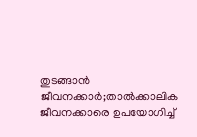തുടങ്ങാൻ ജീവനക്കാർ;താൽക്കാലിക ജീവനക്കാരെ ഉപയോഗിച്ച്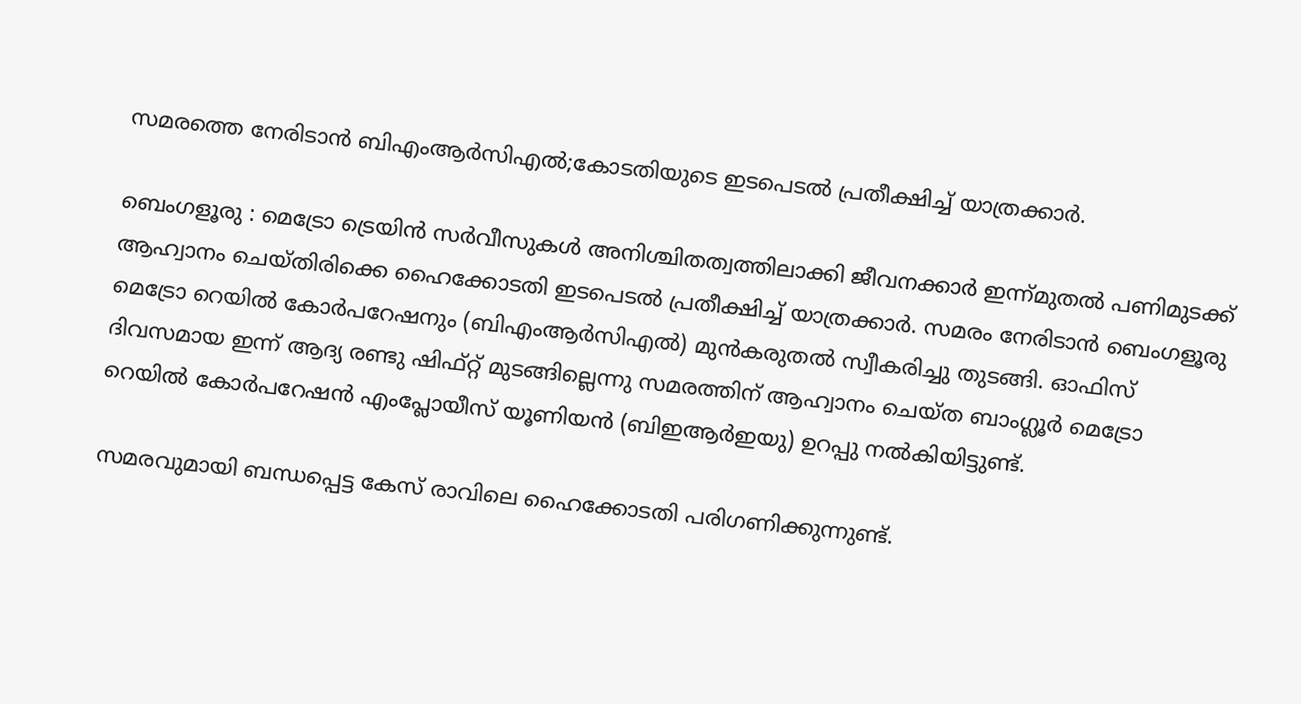സമരത്തെ നേരിടാൻ ബിഎംആർസിഎൽ;കോടതിയുടെ ഇടപെടൽ പ്രതീക്ഷിച്ച് യാത്രക്കാർ.

ബെംഗളൂരു : മെട്രോ ട്രെയിൻ സർവീസുകൾ അനിശ്ചിതത്വത്തിലാക്കി ജീവനക്കാർ ഇന്ന്മുതൽ പണിമുടക്ക് ആഹ്വാനം ചെയ്തിരിക്കെ ഹൈക്കോടതി ഇടപെടൽ പ്രതീക്ഷിച്ച് യാത്രക്കാർ. സമരം നേരിടാൻ ബെംഗളൂരു മെട്രോ റെയിൽ കോർപറേഷനും (ബിഎംആർസിഎൽ) മുൻകരുതൽ സ്വീകരിച്ചു തുടങ്ങി. ഓഫിസ് ദിവസമായ ഇന്ന് ആദ്യ രണ്ടു ഷിഫ്റ്റ് മുടങ്ങില്ലെന്നു സമരത്തിന് ആഹ്വാനം ചെയ്ത ബാംഗ്ലൂർ മെട്രോ റെയിൽ കോർപറേഷൻ എംപ്ലോയീസ് യൂണിയൻ (ബിഇആർഇയു) ഉറപ്പു നൽകിയിട്ടുണ്ട്.

സമരവുമായി ബന്ധപ്പെട്ട കേസ് രാവിലെ ഹൈക്കോടതി പരിഗണിക്കുന്നുണ്ട്.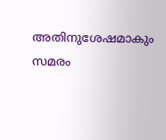അതിനുശേഷമാകും സമരം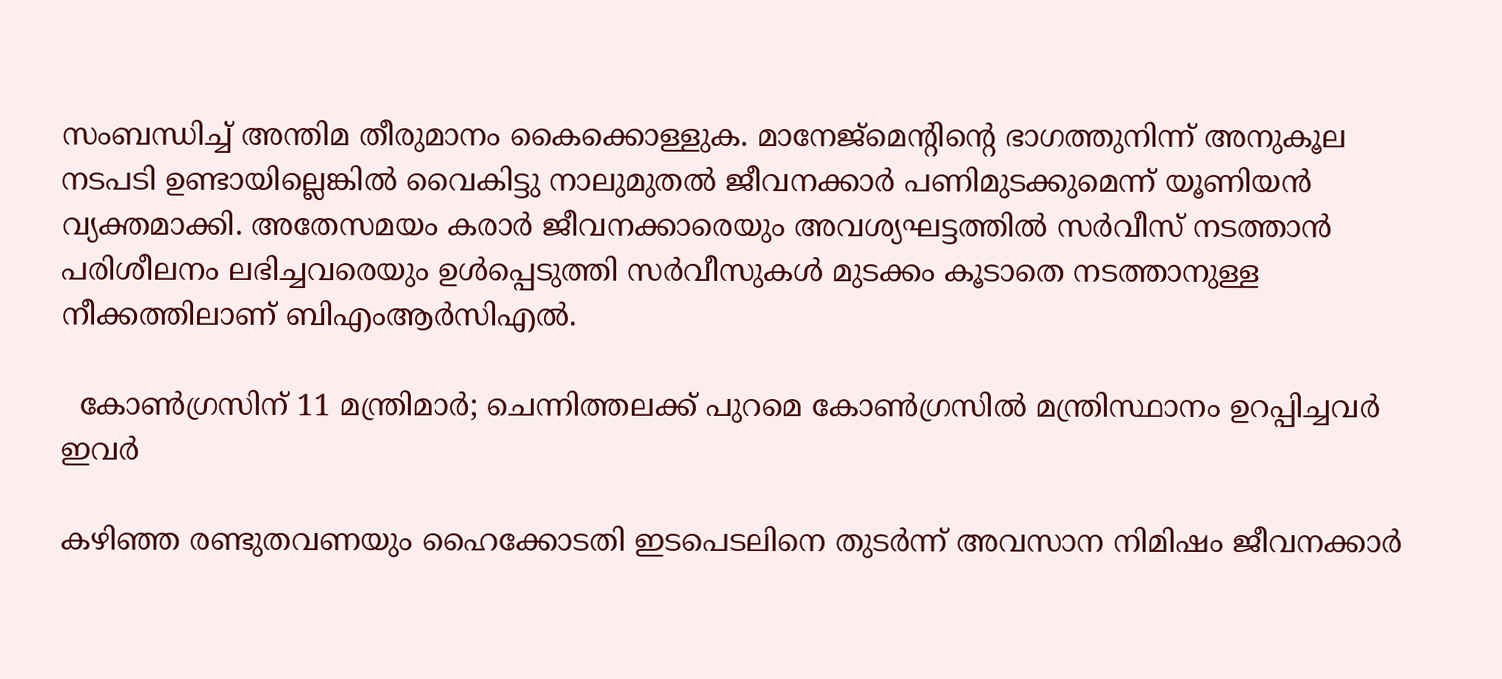സംബന്ധിച്ച് അന്തിമ തീരുമാനം കൈക്കൊള്ളുക. മാനേജ്മെന്റിന്റെ ഭാഗത്തുനിന്ന് അനുകൂല നടപടി ഉണ്ടായില്ലെങ്കിൽ വൈകിട്ടു നാലുമുതൽ ജീവനക്കാർ പണിമുടക്കുമെന്ന് യൂണിയൻ വ്യക്തമാക്കി. അതേസമയം കരാർ ജീവനക്കാരെയും അവശ്യഘട്ടത്തിൽ സർവീസ് നടത്താൻ പരിശീലനം ലഭിച്ചവരെയും ഉൾപ്പെടുത്തി സർവീസുകൾ മുടക്കം കൂടാതെ നടത്താനുള്ള നീക്കത്തിലാണ് ബിഎംആർസിഎൽ.

  കോണ്‍ഗ്രസിന് 11 മന്ത്രിമാര്‍; ചെന്നിത്തലക്ക് പുറമെ കോൺഗ്രസിൽ മന്ത്രിസ്ഥാനം ഉറപ്പിച്ചവർ ഇവർ

കഴിഞ്ഞ രണ്ടുതവണയും ഹൈക്കോടതി ഇടപെടലിനെ തുടർന്ന് അവസാന നിമിഷം ജീവനക്കാർ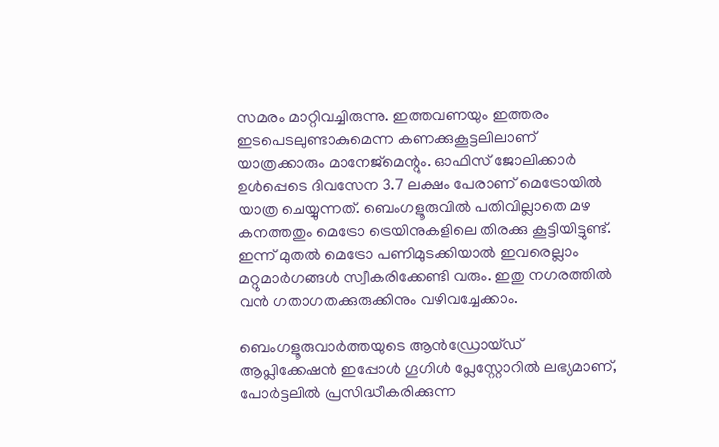സമരം മാറ്റിവച്ചിരുന്നു. ഇത്തവണയും ഇത്തരം ഇടപെടലുണ്ടാകുമെന്ന കണക്കുകൂട്ടലിലാണ് യാത്രക്കാരും മാനേജ്മെന്റും. ഓഫിസ് ജോലിക്കാർ ഉൾപ്പെടെ ദിവസേന 3.7 ലക്ഷം പേരാണ് മെട്രോയിൽ യാത്ര ചെയ്യുന്നത്. ബെംഗളൂരുവിൽ പതിവില്ലാതെ മഴ കനത്തതും മെട്രോ ട്രെയിനുകളിലെ തിരക്കു കൂട്ടിയിട്ടുണ്ട്. ഇന്ന് മുതൽ മെട്രോ പണിമുടക്കിയാൽ ഇവരെല്ലാം മറ്റുമാർഗങ്ങൾ സ്വീകരിക്കേണ്ടി വരും. ഇതു നഗരത്തിൽ വൻ ഗതാഗതക്കുരുക്കിനും വഴിവച്ചേക്കാം.

ബെംഗളൂരുവാർത്തയുടെ ആൻഡ്രോയ്ഡ് ആപ്ലിക്കേഷൻ ഇപ്പോൾ ഗൂഗിൾ പ്ലേസ്റ്റോറിൽ ലഭ്യമാണ്, പോർട്ടലിൽ പ്രസിദ്ധീകരിക്കുന്ന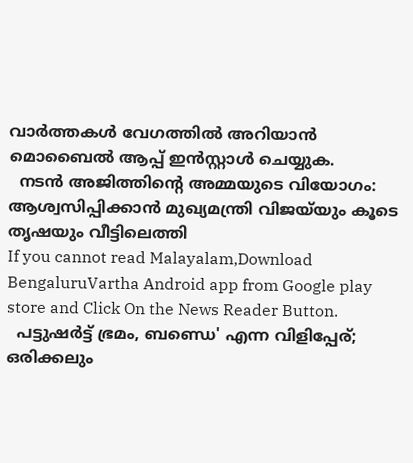വാർത്തകൾ വേഗത്തിൽ അറിയാൻ മൊബൈൽ ആപ്പ് ഇൻസ്റ്റാൾ ചെയ്യുക.
  നടൻ അജിത്തിന്റെ അമ്മയുടെ വിയോഗം: ആശ്വസിപ്പിക്കാൻ മുഖ്യമന്ത്രി വിജയ്‌യും കൂടെ തൃഷയും വീട്ടിലെത്തി
If you cannot read Malayalam,Download BengaluruVartha Android app from Google play store and Click On the News Reader Button.
  പട്ടുഷർട്ട് ഭ്രമം, ബണ്ഡെ' എന്ന വിളിപ്പേര്; ഒരിക്കലും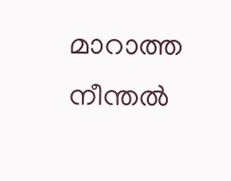മാറാത്ത നീന്തൽ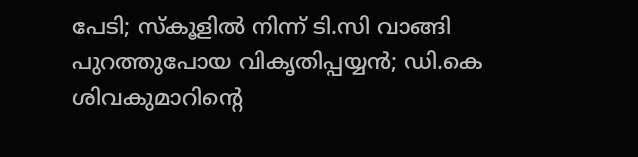പേടി; സ്കൂളിൽ നിന്ന് ടി.സി വാങ്ങി പുറത്തുപോയ വികൃതിപ്പയ്യൻ; ഡി.കെ ശിവകുമാറിന്റെ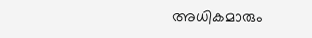അധികമാരും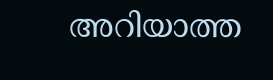അറിയാത്ത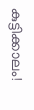കുട്ടിക്കാലം!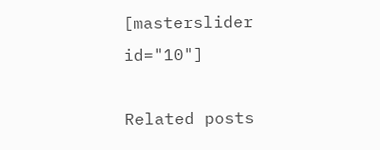[masterslider id="10"]

Related posts